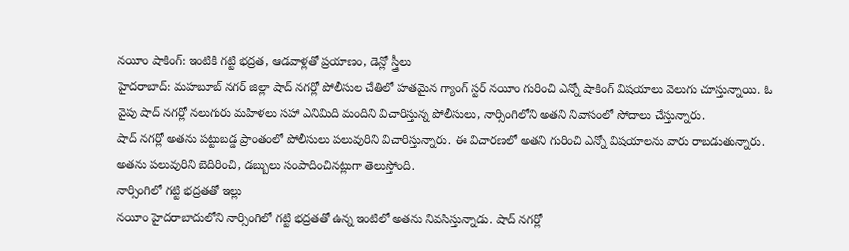నయీం షాకింగ్: ఇంటికి గట్టి భద్రత, ఆడవాళ్లతో ప్రయాణం, డెన్లో స్త్రీలు
హైదరాబాద్: మహబూబ్ నగర్ జిల్లా షాద్ నగర్లో పోలీసుల చేతిలో హతమైన గ్యాంగ్ స్టర్ నయీం గురించి ఎన్నో షాకింగ్ విషయాలు వెలుగు చూస్తున్నాయి. ఓ వైపు షాద్ నగర్లో నలుగురు మహిళలు సహా ఎనిమిది మందిని విచారిస్తున్న పోలీసులు, నార్సింగిలోని అతని నివాసంలో సోదాలు చేస్తున్నారు.
షాద్ నగర్లో అతను పట్టుబడ్డ ప్రాంతంలో పోలీసులు పలువురిని విచారిస్తున్నారు. ఈ విచారణలో అతని గురించి ఎన్నో విషయాలను వారు రాబడుతున్నారు. అతను పలువురిని బెదిరించి, డబ్బులు సంపాదించినట్లుగా తెలుస్తోంది.
నార్సింగిలో గట్టి భద్రతతో ఇల్లు
నయీం హైదరాబాదులోని నార్సింగిలో గట్టి భద్రతతో ఉన్న ఇంటిలో అతను నివసిస్తున్నాడు. షాద్ నగర్లో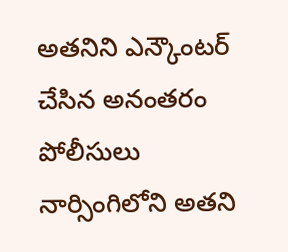అతనిని ఎన్కౌంటర్ చేసిన అనంతరం పోలీసులు నార్సింగిలోని అతని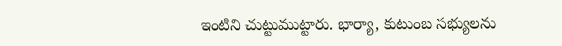ఇంటిని చుట్టుముట్టారు. భార్యా, కుటుంబ సభ్యులను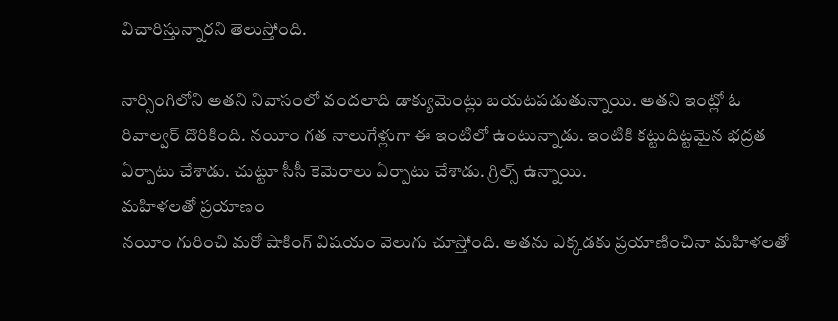విచారిస్తున్నారని తెలుస్తోంది.

నార్సింగిలోని అతని నివాసంలో వందలాది డాక్యుమెంట్లు బయటపడుతున్నాయి. అతని ఇంట్లో ఓ రివాల్వర్ దొరికింది. నయీం గత నాలుగేళ్లుగా ఈ ఇంటిలో ఉంటున్నాడు. ఇంటికి కట్టుదిట్టమైన భద్రత ఏర్పాటు చేశాడు. చుట్టూ సీసీ కెమెరాలు ఏర్పాటు చేశాడు. గ్రిల్స్ ఉన్నాయి.
మహిళలతో ప్రయాణం
నయీం గురించి మరో షాకింగ్ విషయం వెలుగు చూస్తోంది. అతను ఎక్కడకు ప్రయాణించినా మహిళలతో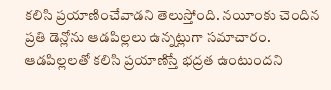కలిసి ప్రయాణించేవాడని తెలుస్తోంది. నయీంకు చెందిన ప్రతి డెన్లోను ఆడపిల్లలు ఉన్నట్లుగా సమాచారం. ఆడపిల్లలతో కలిసి ప్రయాణిస్తే భద్రత ఉంటుందని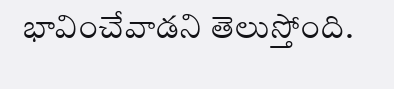భావించేవాడని తెలుస్తోంది.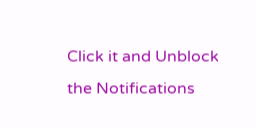Click it and Unblock the Notifications